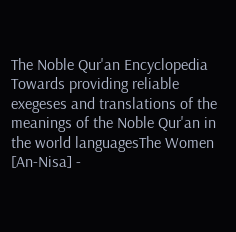The Noble Qur'an Encyclopedia
Towards providing reliable exegeses and translations of the meanings of the Noble Qur'an in the world languagesThe Women [An-Nisa] -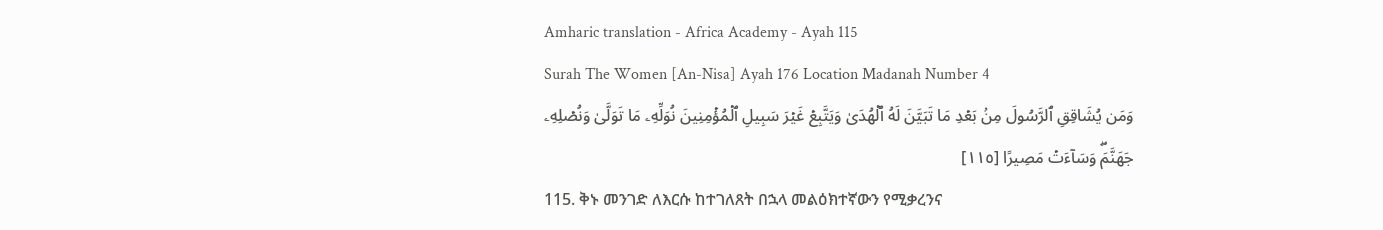Amharic translation - Africa Academy - Ayah 115
Surah The Women [An-Nisa] Ayah 176 Location Madanah Number 4
وَمَن يُشَاقِقِ ٱلرَّسُولَ مِنۢ بَعۡدِ مَا تَبَيَّنَ لَهُ ٱلۡهُدَىٰ وَيَتَّبِعۡ غَيۡرَ سَبِيلِ ٱلۡمُؤۡمِنِينَ نُوَلِّهِۦ مَا تَوَلَّىٰ وَنُصۡلِهِۦ جَهَنَّمَۖ وَسَآءَتۡ مَصِيرًا [١١٥]
115. ቅኑ መንገድ ለእርሱ ከተገለጸት በኋላ መልዕክተኛውን የሚቃረንና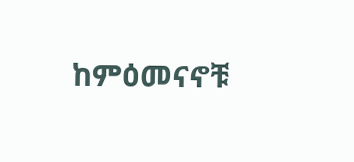ከምዕመናኖቹ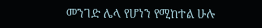መንገድ ሌላ የሆነን የሚከተል ሁሉ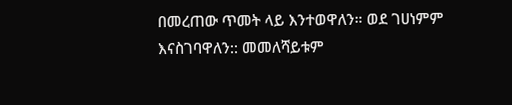በመረጠው ጥመት ላይ እንተወዋለን። ወደ ገሀነምም እናስገባዋለን:: መመለሻይቱም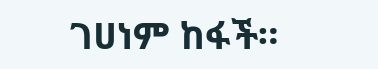ገሀነም ከፋች።